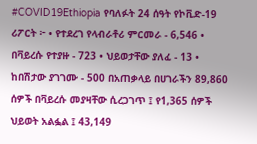#COVID19Ethiopia የባለፉት 24 ሰዓት የኮቪድ-19 ሪፖርት ፦ • የተደረገ የላብራቶሪ ምርመራ - 6,546 • በቫይረሱ የተያዙ - 723 • ህይወታቸው ያለፈ - 13 • ከበሽታው ያገገሙ - 500 በአጠቃላይ በሀገራችን 89,860 ሰዎች በቫይረሱ መያዛቸው ሲረጋገጥ ፤ የ1,365 ሰዎች ህይወት አልፏል ፤ 43,149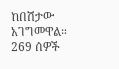ከበሽታው አገግመዋል። 269 ሰዎች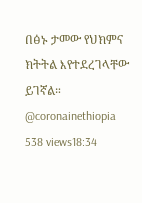በፅኑ ታመው የህክምና ክትትል እየተደረገላቸው ይገኛል። @coronainethiopia 538 views18:34